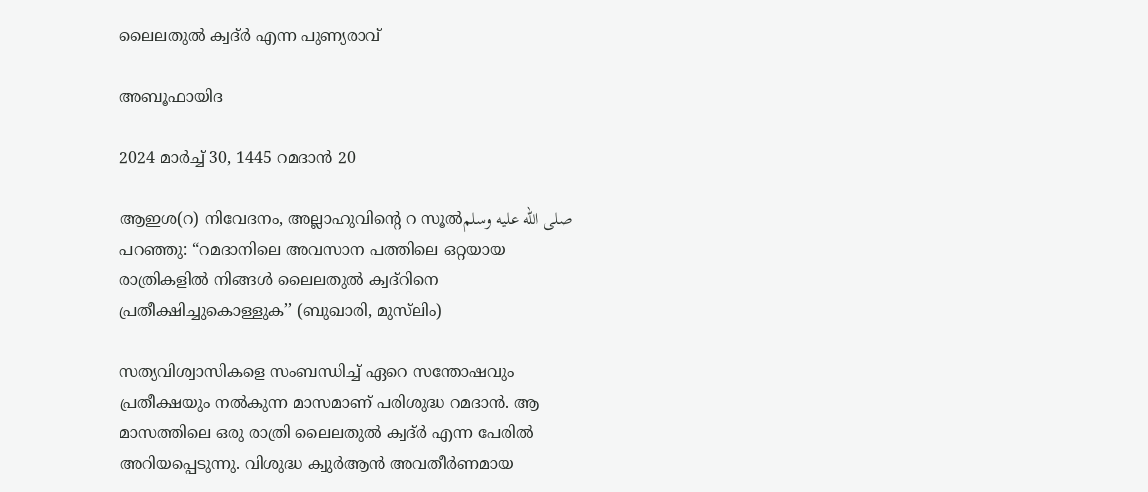ലൈലതുൽ ക്വദ്ർ എന്ന പുണ്യരാവ്

അബൂഫായിദ

2024 മാർച്ച് 30, 1445 റമദാൻ 20

ആഇശ(റ) നിവേദനം, അല്ലാഹുവിന്റെ റ സൂൽصلى الله عليه وسلم പറഞ്ഞു: “റമദാനിലെ അവസാന പത്തിലെ ഒറ്റയായ രാത്രികളിൽ നിങ്ങൾ ലൈലതുൽ ക്വദ്‌റിനെ പ്രതീക്ഷിച്ചുകൊള്ളുക’’ (ബുഖാരി, മുസ്‌ലിം)

സത്യവിശ്വാസികളെ സംബന്ധിച്ച് ഏറെ സന്തോഷവും പ്രതീക്ഷയും നൽകുന്ന മാസമാണ് പരിശുദ്ധ റമദാൻ. ആ മാസത്തിലെ ഒരു രാത്രി ലൈലതുൽ ക്വദ്ർ എന്ന പേരിൽ അറിയപ്പെടുന്നു. വിശുദ്ധ ക്വുർആൻ അവതീർണമായ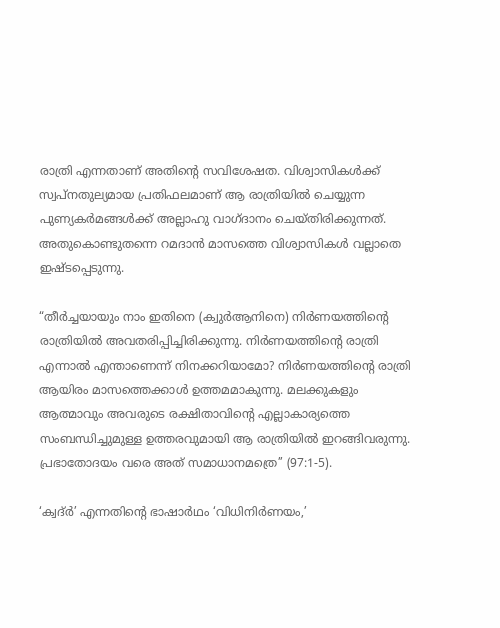രാത്രി എന്നതാണ് അതിന്റെ സവിശേഷത. വിശ്വാസികൾക്ക് സ്വപ്നതുല്യമായ പ്രതിഫലമാണ് ആ രാത്രിയിൽ ചെയ്യുന്ന പുണ്യകർമങ്ങൾക്ക് അല്ലാഹു വാഗ്ദാനം ചെയ്തിരിക്കുന്നത്. അതുകൊണ്ടുതന്നെ റമദാൻ മാസത്തെ വിശ്വാസികൾ വല്ലാതെ ഇഷ്ടപ്പെടുന്നു.

“തീർച്ചയായും നാം ഇതിനെ (ക്വുർആനിനെ) നിർണയത്തിന്റെ രാത്രിയിൽ അവതരിപ്പിച്ചിരിക്കുന്നു. നിർണയത്തിന്റെ രാത്രി എന്നാൽ എന്താണെന്ന് നിനക്കറിയാമോ? നിർണയത്തിന്റെ രാത്രി ആയിരം മാസത്തെക്കാൾ ഉത്തമമാകുന്നു. മലക്കുകളും ആത്മാവും അവരുടെ രക്ഷിതാവിന്റെ എല്ലാകാര്യത്തെ സംബന്ധിച്ചുമുള്ള ഉത്തരവുമായി ആ രാത്രിയിൽ ഇറങ്ങിവരുന്നു. പ്രഭാതോദയം വരെ അത് സമാധാനമത്രെ’’ (97:1-5).

‘ക്വദ്ർ’ എന്നതിന്റെ ഭാഷാർഥം ‘വിധിനിർണയം,’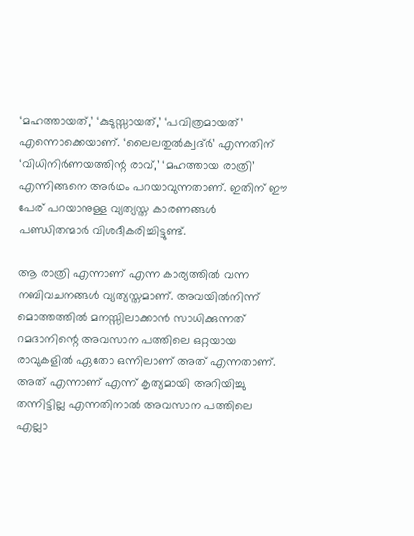‘മഹത്തായത്,’ ‘കുടുസ്സായത്,’ ‘പവിത്രമായത്’ എന്നൊക്കെയാണ്. ‘ലൈലതുൽക്വദ്ർ’ എന്നതിന് ‘വിധിനിർണയത്തിന്റ രാവ്,’ ‘മഹത്തായ രാത്രി’ എന്നിങ്ങനെ അർഥം പറയാവുന്നതാണ്. ഇതിന് ഈ പേര് പറയാനുള്ള വ്യത്യസ്ത കാരണങ്ങൾ പണ്ഡിതന്മാർ വിശദീകരിച്ചിട്ടുണ്ട്.

ആ രാത്രി എന്നാണ് എന്ന കാര്യത്തിൽ വന്ന നബിവചനങ്ങൾ വ്യത്യസ്തമാണ്. അവയിൽനിന്ന് മൊത്തത്തിൽ മനസ്സിലാക്കാൻ സാധിക്കുന്നത് റമദാനിന്റെ അവസാന പത്തിലെ ഒറ്റയായ രാവുകളിൽ ഏതോ ഒന്നിലാണ് അത് എന്നതാണ്. അത് എന്നാണ് എന്ന് കൃത്യമായി അറിയിച്ചു തന്നിട്ടില്ല എന്നതിനാൽ അവസാന പത്തിലെ എല്ലാ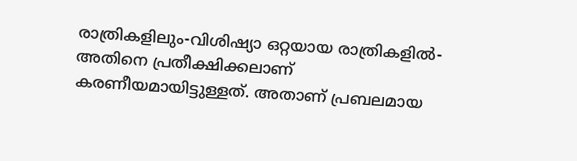രാത്രികളിലും-വിശിഷ്യാ ഒറ്റയായ രാത്രികളിൽ-അതിനെ പ്രതീക്ഷിക്കലാണ് കരണീയമായിട്ടുള്ളത്. അതാണ് പ്രബലമായ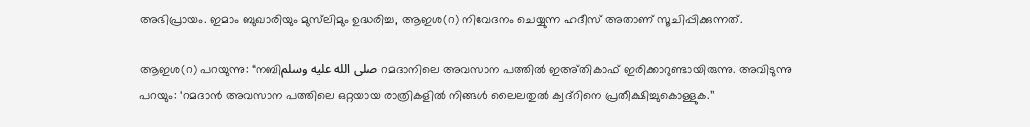അഭിപ്രായം. ഇമാം ബുഖാരിയും മുസ്‌ലിമും ഉദ്ധരിച്ച, ആഇശ(റ) നിവേദനം ചെയ്യുന്ന ഹദീസ് അതാണ് സൂചിപ്പിക്കുന്നത്.

ആഇശ(റ) പറയുന്നു: “നബിصلى الله عليه وسلم റമദാനിലെ അവസാന പത്തിൽ ഇഅ്തികാഫ് ഇരിക്കാറുണ്ടായിരുന്നു. അവിടുന്നു പറയും: ‘റമദാൻ അവസാന പത്തിലെ ഒറ്റയായ രാത്രികളിൽ നിങ്ങൾ ലൈലതുൽ ക്വദ്‌റിനെ പ്രതീക്ഷിച്ചുകൊള്ളുക.’’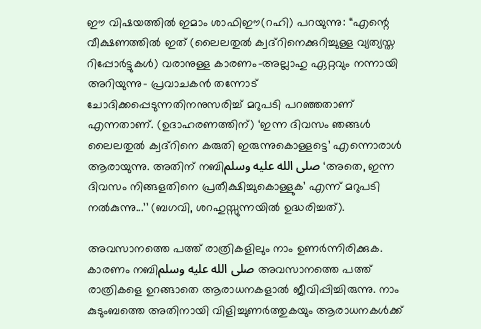ഈ വിഷയത്തിൽ ഇമാം ശാഫിഈ(റഹി) പറയുന്നു: “എന്റെ വീക്ഷണത്തിൽ ഇത് (ലൈലതുൽ ക്വദ്‌റിനെക്കുറിച്ചുള്ള വ്യത്യസ്ത റിപ്പോർട്ടുകൾ) വരാനുള്ള കാരണം-അല്ലാഹു ഏറ്റവും നന്നായി അറിയുന്നു- പ്രവാചകൻ തന്നോട് ചോദിക്കപ്പെടുന്നതിനനുസരിച്ച് മറുപടി പറഞ്ഞതാണ് എന്നതാണ്. (ഉദാഹരണത്തിന്) ‘ഇന്ന ദിവസം ഞങ്ങൾ ലൈലതുൽ ക്വദ്‌റിനെ കരുതി ഇരുന്നുകൊള്ളട്ടെ’ എന്നൊരാൾ ആരായുന്നു. അതിന് നബിصلى الله عليه وسلم ‘അതെ, ഇന്ന ദിവസം നിങ്ങളതിനെ പ്രതീക്ഷിച്ചുകൊള്ളുക’ എന്ന് മറുപടി നൽകുന്നു...’’ (ബഗവി, ശറഹുസ്സുന്നയിൽ ഉദ്ധരിച്ചത്).

അവസാനത്തെ പത്ത് രാത്രികളിലും നാം ഉണർന്നിരിക്കുക. കാരണം നബിصلى الله عليه وسلم അവസാനത്തെ പത്ത് രാത്രികളെ ഉറങ്ങാതെ ആരാധനകളാൽ ജീവിപ്പിച്ചിരുന്നു. നാം കുടുംബത്തെ അതിനായി വിളിച്ചുണർത്തുകയും ആരാധനകൾക്ക്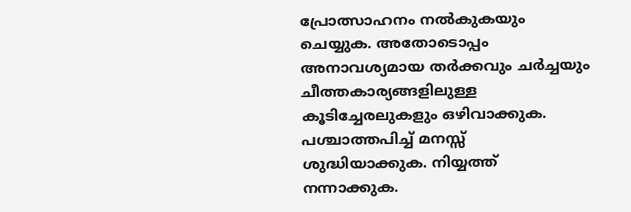പ്രോത്സാഹനം നൽകുകയും ചെയ്യുക. അതോടൊപ്പം അനാവശ്യമായ തർക്കവും ചർച്ചയും ചീത്തകാര്യങ്ങളിലുള്ള കൂടിച്ചേരലുകളും ഒഴിവാക്കുക. പശ്ചാത്തപിച്ച് മനസ്സ് ശുദ്ധിയാക്കുക. നിയ്യത്ത് നന്നാക്കുക.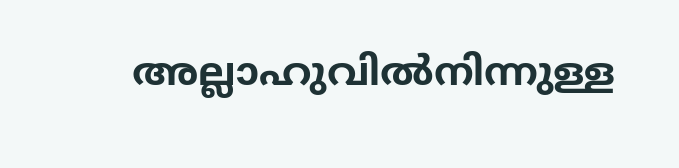അല്ലാഹുവിൽനിന്നുള്ള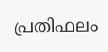പ്രതിഫലം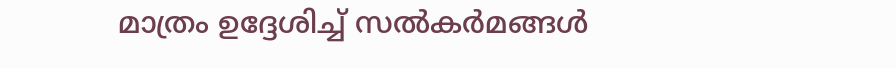മാത്രം ഉദ്ദേശിച്ച് സൽകർമങ്ങൾ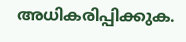അധികരിപ്പിക്കുക.